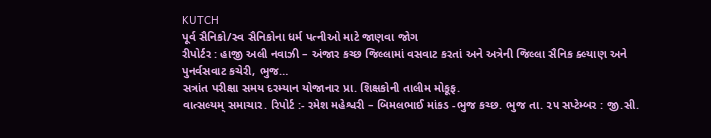KUTCH
પૂર્વ સૈનિકો/સ્વ સૈનિકોના ધર્મ પત્નીઓ માટે જાણવા જોગ
રીપોર્ટર : હાજી અલી નવાઝી – અંજાર કચ્છ જિલ્લામાં વસવાટ કરતાં અને અત્રેની જિલ્લા સૈનિક ક્લ્યાણ અને પુનર્વસવાટ કચેરી, ભુજ…
સત્રાંત પરીક્ષા સમય દરમ્યાન યોજાનાર પ્રા. શિક્ષકોની તાલીમ મોકૂફ.
વાત્સલ્યમ્ સમાચાર. રિપોર્ટ :- રમેશ મહેશ્વરી – બિમલભાઈ માંકડ -ભુજ કચ્છ. ભુજ તા. ૨૫ સપ્ટેમ્બર : જી.સી.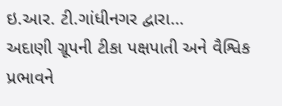ઇ.આર. ટી.ગાંધીનગર દ્વારા…
અદાણી ગ્રૂપની ટીકા પક્ષપાતી અને વૈશ્વિક પ્રભાવને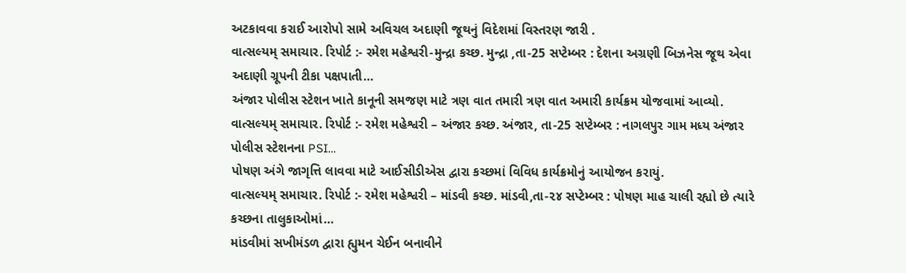અટકાવવા કરાઈ આરોપો સામે અવિચલ અદાણી જૂથનું વિદેશમાં વિસ્તરણ જારી .
વાત્સલ્યમ્ સમાચાર. રિપોર્ટ :- રમેશ મહેશ્વરી-મુન્દ્રા કચ્છ. મુન્દ્રા ,તા-25 સપ્ટેમ્બર : દેશના અગ્રણી બિઝનેસ જૂથ એવા અદાણી ગ્રૂપની ટીકા પક્ષપાતી…
અંજાર પોલીસ સ્ટેશન ખાતે કાનૂની સમજણ માટે ત્રણ વાત તમારી ત્રણ વાત અમારી કાર્યક્રમ યોજવામાં આવ્યો.
વાત્સલ્યમ્ સમાચાર. રિપોર્ટ :- રમેશ મહેશ્વરી – અંજાર કચ્છ. અંજાર, તા-25 સપ્ટેમ્બર : નાગલપુર ગામ મધ્ય અંજાર પોલીસ સ્ટેશનના PSI…
પોષણ અંગે જાગૃત્તિ લાવવા માટે આઈસીડીએસ દ્વારા કચ્છમાં વિવિધ કાર્યક્રમોનું આયોજન કરાયું.
વાત્સલ્યમ્ સમાચાર. રિપોર્ટ :- રમેશ મહેશ્વરી – માંડવી કચ્છ. માંડવી,તા-૨૪ સપ્ટેમ્બર : પોષણ માહ ચાલી રહ્યો છે ત્યારે કચ્છના તાલુકાઓમાં…
માંડવીમાં સખીમંડળ દ્વારા હ્યુમન ચેઈન બનાવીને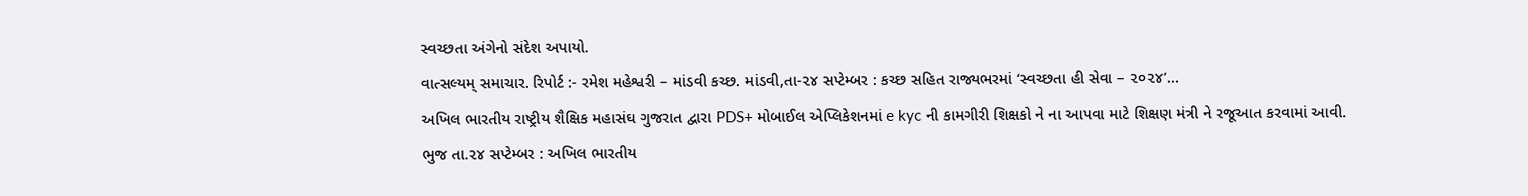સ્વચ્છતા અંગેનો સંદેશ અપાયો.
વાત્સલ્યમ્ સમાચાર. રિપોર્ટ :- રમેશ મહેશ્વરી – માંડવી કચ્છ. માંડવી,તા-૨૪ સપ્ટેમ્બર : કચ્છ સહિત રાજ્યભરમાં ‘સ્વચ્છતા હી સેવા – ૨૦૨૪’…
અખિલ ભારતીય રાષ્ટ્રીય શૈક્ષિક મહાસંઘ ગુજરાત દ્વારા PDS+ મોબાઈલ એપ્લિકેશનમાં e kyc ની કામગીરી શિક્ષકો ને ના આપવા માટે શિક્ષણ મંત્રી ને રજૂઆત કરવામાં આવી.
ભુજ તા.૨૪ સપ્ટેમ્બર : અખિલ ભારતીય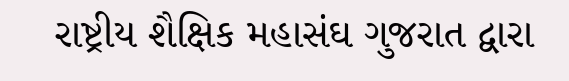રાષ્ટ્રીય શૈક્ષિક મહાસંઘ ગુજરાત દ્વારા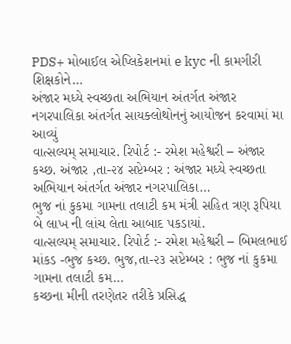PDS+ મોબાઈલ એપ્લિકેશનમાં e kyc ની કામગીરી શિક્ષકોને…
અંજાર મધ્યે સ્વચ્છતા અભિયાન અંતર્ગત અંજાર નગરપાલિકા અંતર્ગત સાયક્લોથોનનું આયોજન કરવામાં મા આવ્યું
વાત્સલ્યમ્ સમાચાર. રિપોર્ટ :- રમેશ મહેશ્વરી – અંજાર કચ્છ. અંજાર ,તા-૨૪ સપ્ટેમ્બર : અંજાર મધ્યે સ્વચ્છતા અભિયાન અંતર્ગત અંજાર નગરપાલિકા…
ભુજ નાં કુકમા ગામના તલાટી કમ મંત્રી સહિત ત્રણ રૂપિયા બે લાખ ની લાંચ લેતા આબાદ પકડાયાં.
વાત્સલ્યમ્ સમાચાર. રિપોર્ટ :- રમેશ મહેશ્વરી – બિમલભાઈ માંકડ -ભુજ કચ્છ. ભુજ,તા-૨૩ સપ્ટેમ્બર : ભુજ નાં કુકમા ગામના તલાટી કમ…
કચ્છના મીની તરણેતર તરીકે પ્રસિદ્ધ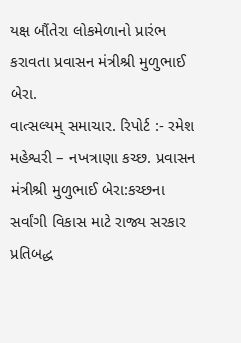યક્ષ બૌંતેરા લોકમેળાનો પ્રારંભ કરાવતા પ્રવાસન મંત્રીશ્રી મુળુભાઈ બેરા.
વાત્સલ્યમ્ સમાચાર. રિપોર્ટ :- રમેશ મહેશ્વરી – નખત્રાણા કચ્છ. પ્રવાસન મંત્રીશ્રી મુળુભાઈ બેરા:કચ્છના સર્વાંગી વિકાસ માટે રાજ્ય સરકાર પ્રતિબદ્ધ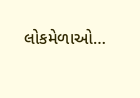લોકમેળાઓ…